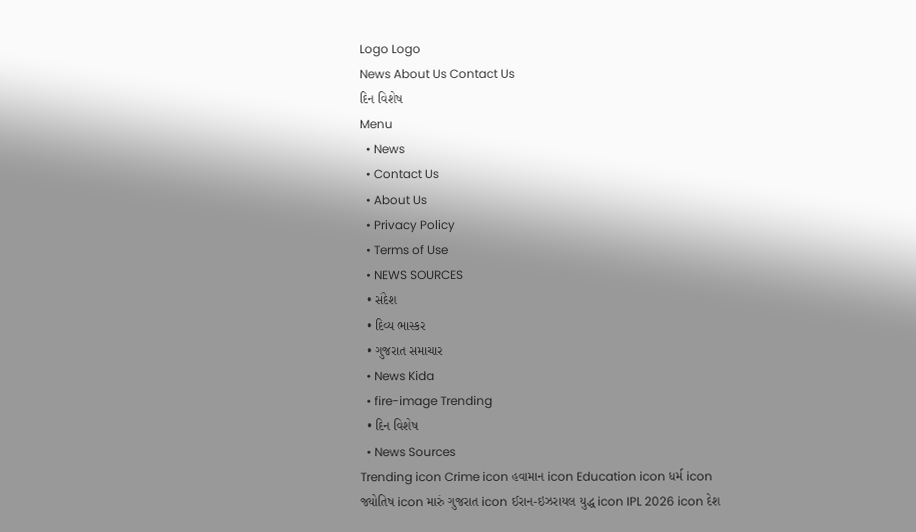Logo Logo
News About Us Contact Us
દિન વિશેષ
Menu
  • News
  • Contact Us
  • About Us
  • Privacy Policy
  • Terms of Use
  • NEWS SOURCES
  • સંદેશ
  • દિવ્ય ભાસ્કર
  • ગુજરાત સમાચાર
  • News Kida
  • fire-image Trending
  • દિન વિશેષ
  • News Sources
Trending icon Crime icon હવામાન icon Education icon ધર્મ icon જ્યોતિષ icon મારું ગુજરાત icon ઈરાન-ઇઝરાયલ યુદ્ધ icon IPL 2026 icon દેશ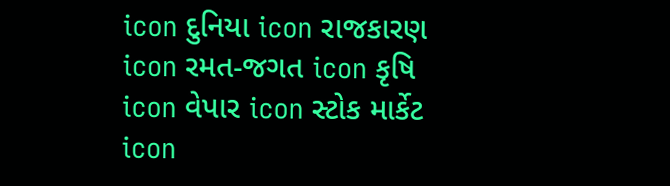icon દુનિયા icon રાજકારણ icon રમત-જગત icon કૃષિ icon વેપાર icon સ્ટોક માર્કેટ icon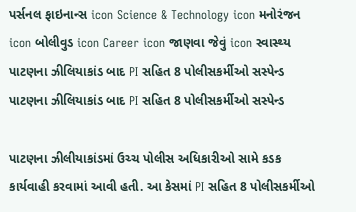પર્સનલ ફાઇનાન્સ icon Science & Technology icon મનોરંજન icon બોલીવુડ icon Career icon જાણવા જેવું icon સ્વાસ્થ્ય
પાટણના ઝીલિયાકાંડ બાદ PI સહિત 8 પોલીસકર્મીઓ સસ્પેન્ડ
પાટણના ઝીલિયાકાંડ બાદ PI સહિત 8 પોલીસકર્મીઓ સસ્પેન્ડ

પાટણના ઝીલીયાકાંડમાં ઉચ્ચ પોલીસ અધિકારીઓ સામે કડક કાર્યવાહી કરવામાં આવી હતી. આ કેસમાં PI સહિત 8 પોલીસકર્મીઓ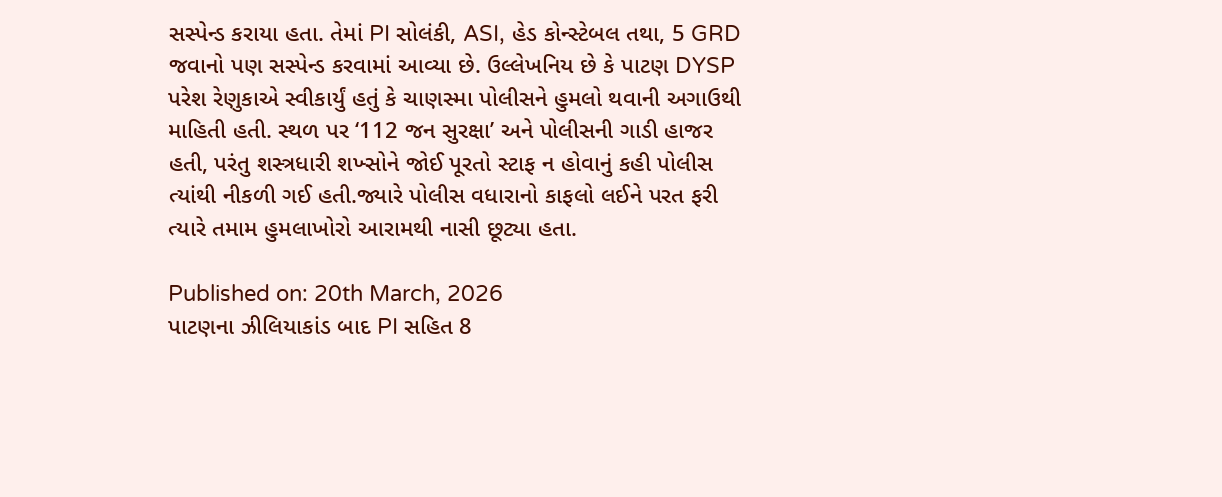સસ્પેન્ડ કરાયા હતા. તેમાં PI સોલંકી, ASI, હેડ કોન્સ્ટેબલ તથા, 5 GRD જવાનો પણ સસ્પેન્ડ કરવામાં આવ્યા છે. ઉલ્લેખનિય છે કે પાટણ DYSP પરેશ રેણુકાએ સ્વીકાર્યું હતું કે ચાણસ્મા પોલીસને હુમલો થવાની અગાઉથી માહિતી હતી. સ્થળ પર ‘112 જન સુરક્ષા’ અને પોલીસની ગાડી હાજર હતી, પરંતુ શસ્ત્રધારી શખ્સોને જોઈ પૂરતો સ્ટાફ ન હોવાનું કહી પોલીસ ત્યાંથી નીકળી ગઈ હતી.જ્યારે પોલીસ વધારાનો કાફલો લઈને પરત ફરી ત્યારે તમામ હુમલાખોરો આરામથી નાસી છૂટ્યા હતા.

Published on: 20th March, 2026
પાટણના ઝીલિયાકાંડ બાદ PI સહિત 8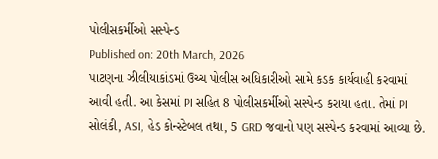પોલીસકર્મીઓ સસ્પેન્ડ
Published on: 20th March, 2026
પાટણના ઝીલીયાકાંડમાં ઉચ્ચ પોલીસ અધિકારીઓ સામે કડક કાર્યવાહી કરવામાં આવી હતી. આ કેસમાં PI સહિત 8 પોલીસકર્મીઓ સસ્પેન્ડ કરાયા હતા. તેમાં PI સોલંકી, ASI, હેડ કોન્સ્ટેબલ તથા, 5 GRD જવાનો પણ સસ્પેન્ડ કરવામાં આવ્યા છે.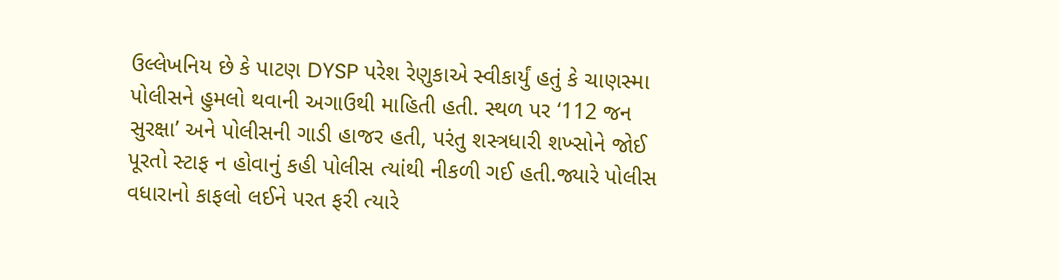ઉલ્લેખનિય છે કે પાટણ DYSP પરેશ રેણુકાએ સ્વીકાર્યું હતું કે ચાણસ્મા પોલીસને હુમલો થવાની અગાઉથી માહિતી હતી. સ્થળ પર ‘112 જન સુરક્ષા’ અને પોલીસની ગાડી હાજર હતી, પરંતુ શસ્ત્રધારી શખ્સોને જોઈ પૂરતો સ્ટાફ ન હોવાનું કહી પોલીસ ત્યાંથી નીકળી ગઈ હતી.જ્યારે પોલીસ વધારાનો કાફલો લઈને પરત ફરી ત્યારે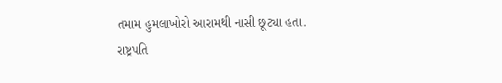તમામ હુમલાખોરો આરામથી નાસી છૂટ્યા હતા.
રાષ્ટ્રપતિ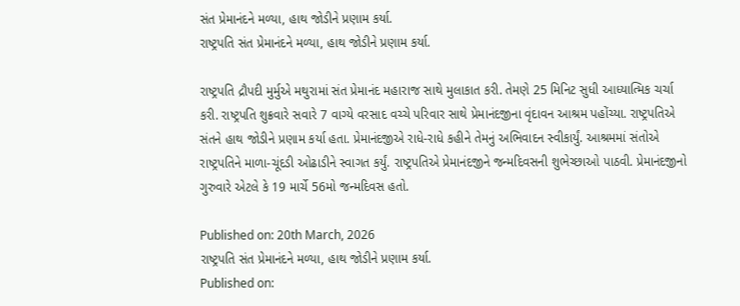સંત પ્રેમાનંદને મળ્યા, હાથ જોડીને પ્રણામ કર્યા.
રાષ્ટ્રપતિ સંત પ્રેમાનંદને મળ્યા, હાથ જોડીને પ્રણામ કર્યા.

રાષ્ટ્રપતિ દ્રૌપદી મુર્મુએ મથુરામાં સંત પ્રેમાનંદ મહારાજ સાથે મુલાકાત કરી. તેમણે 25 મિનિટ સુધી આધ્યાત્મિક ચર્ચા કરી. રાષ્ટ્રપતિ શુક્રવારે સવારે 7 વાગ્યે વરસાદ વચ્ચે પરિવાર સાથે પ્રેમાનંદજીના વૃંદાવન આશ્રમ પહોંચ્યા. રાષ્ટ્રપતિએ સંતને હાથ જોડીને પ્રણામ કર્યા હતા. પ્રેમાનંદજીએ રાધે-રાધે કહીને તેમનું અભિવાદન સ્વીકાર્યું. આશ્રમમાં સંતોએ રાષ્ટ્રપતિને માળા-ચૂંદડી ઓઢાડીને સ્વાગત કર્યું. રાષ્ટ્રપતિએ પ્રેમાનંદજીને જન્મદિવસની શુભેચ્છાઓ પાઠવી. પ્રેમાનંદજીનો ગુરુવારે એટલે કે 19 માર્ચે 56મો જન્મદિવસ હતો.

Published on: 20th March, 2026
રાષ્ટ્રપતિ સંત પ્રેમાનંદને મળ્યા, હાથ જોડીને પ્રણામ કર્યા.
Published on: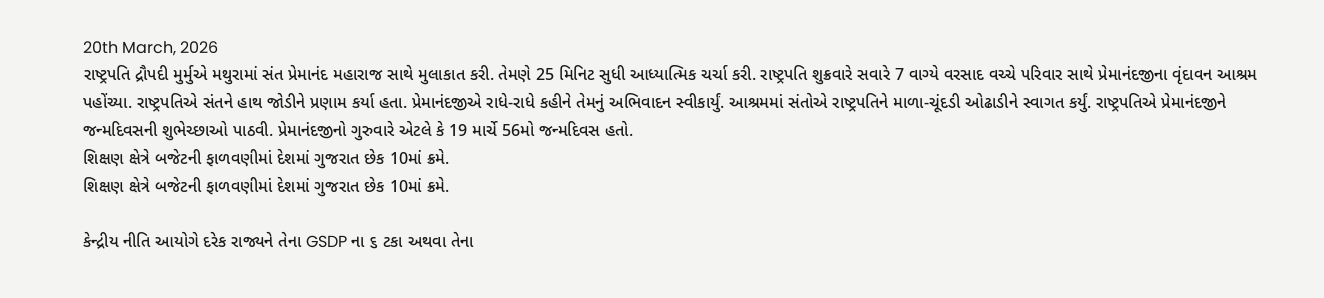20th March, 2026
રાષ્ટ્રપતિ દ્રૌપદી મુર્મુએ મથુરામાં સંત પ્રેમાનંદ મહારાજ સાથે મુલાકાત કરી. તેમણે 25 મિનિટ સુધી આધ્યાત્મિક ચર્ચા કરી. રાષ્ટ્રપતિ શુક્રવારે સવારે 7 વાગ્યે વરસાદ વચ્ચે પરિવાર સાથે પ્રેમાનંદજીના વૃંદાવન આશ્રમ પહોંચ્યા. રાષ્ટ્રપતિએ સંતને હાથ જોડીને પ્રણામ કર્યા હતા. પ્રેમાનંદજીએ રાધે-રાધે કહીને તેમનું અભિવાદન સ્વીકાર્યું. આશ્રમમાં સંતોએ રાષ્ટ્રપતિને માળા-ચૂંદડી ઓઢાડીને સ્વાગત કર્યું. રાષ્ટ્રપતિએ પ્રેમાનંદજીને જન્મદિવસની શુભેચ્છાઓ પાઠવી. પ્રેમાનંદજીનો ગુરુવારે એટલે કે 19 માર્ચે 56મો જન્મદિવસ હતો.
શિક્ષણ ક્ષેત્રે બજેટની ફાળવણીમાં દેશમાં ગુજરાત છેક 10માં ક્રમે.
શિક્ષણ ક્ષેત્રે બજેટની ફાળવણીમાં દેશમાં ગુજરાત છેક 10માં ક્રમે.

કેન્દ્રીય નીતિ આયોગે દરેક રાજ્યને તેના GSDP ના ૬ ટકા અથવા તેના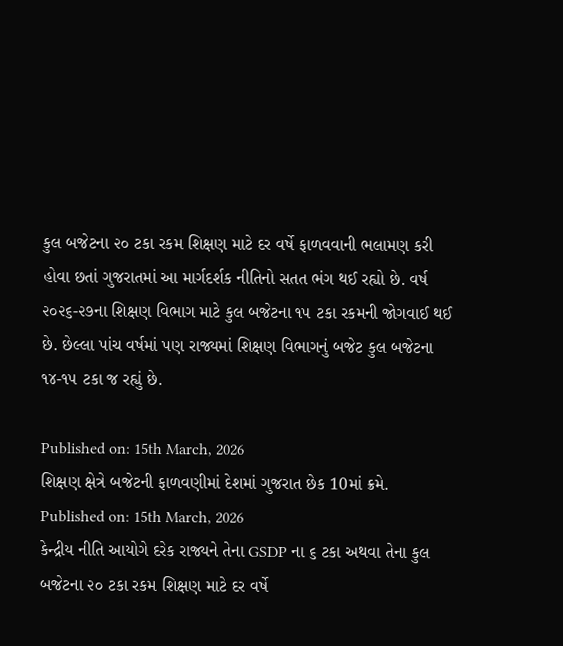કુલ બજેટના ૨૦ ટકા રકમ શિક્ષણ માટે દર વર્ષે ફાળવવાની ભલામણ કરી હોવા છતાં ગુજરાતમાં આ માર્ગદર્શક નીતિનો સતત ભંગ થઈ રહ્યો છે. વર્ષ ૨૦૨૬-૨૭ના શિક્ષણ વિભાગ માટે કુલ બજેટના ૧૫ ટકા રકમની જોગવાઈ થઈ છે. છેલ્લા પાંચ વર્ષમાં પણ રાજ્યમાં શિક્ષણ વિભાગનું બજેટ કુલ બજેટના ૧૪-૧૫ ટકા જ રહ્યું છે.

Published on: 15th March, 2026
શિક્ષણ ક્ષેત્રે બજેટની ફાળવણીમાં દેશમાં ગુજરાત છેક 10માં ક્રમે.
Published on: 15th March, 2026
કેન્દ્રીય નીતિ આયોગે દરેક રાજ્યને તેના GSDP ના ૬ ટકા અથવા તેના કુલ બજેટના ૨૦ ટકા રકમ શિક્ષણ માટે દર વર્ષે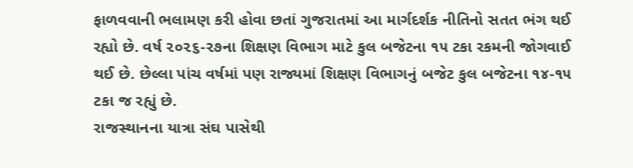ફાળવવાની ભલામણ કરી હોવા છતાં ગુજરાતમાં આ માર્ગદર્શક નીતિનો સતત ભંગ થઈ રહ્યો છે. વર્ષ ૨૦૨૬-૨૭ના શિક્ષણ વિભાગ માટે કુલ બજેટના ૧૫ ટકા રકમની જોગવાઈ થઈ છે. છેલ્લા પાંચ વર્ષમાં પણ રાજ્યમાં શિક્ષણ વિભાગનું બજેટ કુલ બજેટના ૧૪-૧૫ ટકા જ રહ્યું છે.
રાજસ્થાનના યાત્રા સંઘ પાસેથી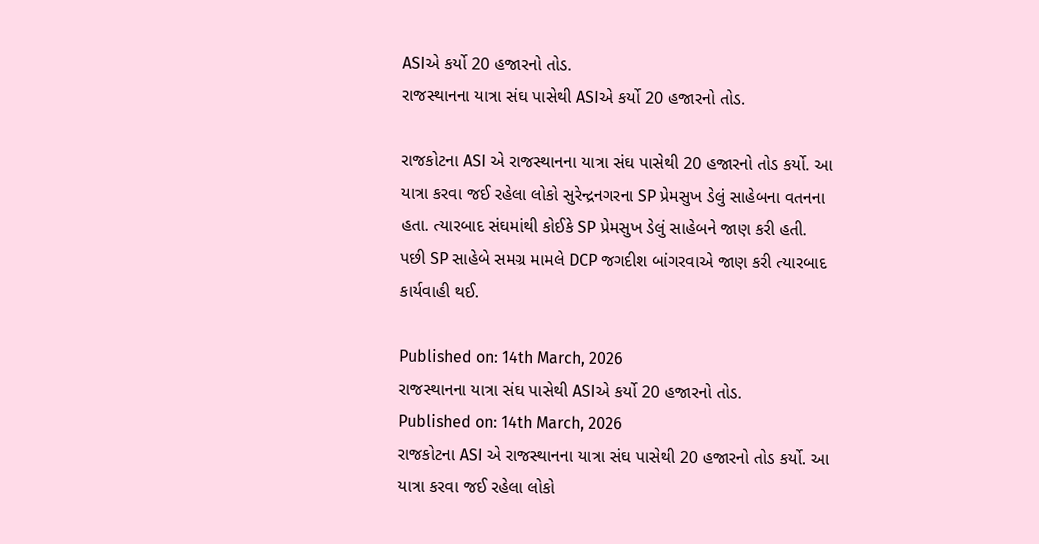ASIએ કર્યો 20 હજારનો તોડ.
રાજસ્થાનના યાત્રા સંઘ પાસેથી ASIએ કર્યો 20 હજારનો તોડ.

રાજકોટના ASI એ રાજસ્થાનના યાત્રા સંઘ પાસેથી 20 હજારનો તોડ કર્યો. આ યાત્રા કરવા જઈ રહેલા લોકો સુરેન્દ્રનગરના SP પ્રેમસુખ ડેલું સાહેબના વતનના હતા. ત્યારબાદ સંઘમાંથી કોઈકે SP પ્રેમસુખ ડેલું સાહેબને જાણ કરી હતી. પછી SP સાહેબે સમગ્ર મામલે DCP જગદીશ બાંગરવાએ જાણ કરી ત્યારબાદ કાર્યવાહી થઈ.

Published on: 14th March, 2026
રાજસ્થાનના યાત્રા સંઘ પાસેથી ASIએ કર્યો 20 હજારનો તોડ.
Published on: 14th March, 2026
રાજકોટના ASI એ રાજસ્થાનના યાત્રા સંઘ પાસેથી 20 હજારનો તોડ કર્યો. આ યાત્રા કરવા જઈ રહેલા લોકો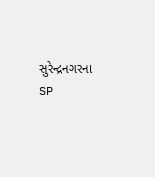સુરેન્દ્રનગરના SP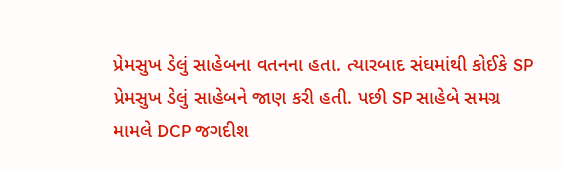પ્રેમસુખ ડેલું સાહેબના વતનના હતા. ત્યારબાદ સંઘમાંથી કોઈકે SP પ્રેમસુખ ડેલું સાહેબને જાણ કરી હતી. પછી SP સાહેબે સમગ્ર મામલે DCP જગદીશ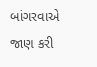બાંગરવાએ જાણ કરી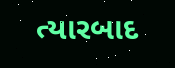ત્યારબાદ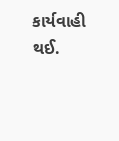કાર્યવાહી થઈ.